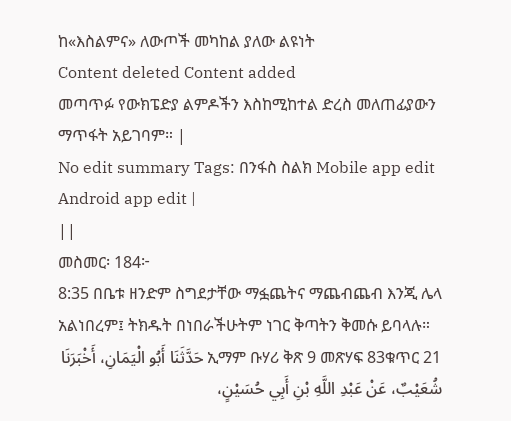ከ«እስልምና» ለውጦች መካከል ያለው ልዩነት
Content deleted Content added
መጣጥፉ የውክፔድያ ልምዶችን እስከሚከተል ድረስ መለጠፊያውን ማጥፋት አይገባም። |
No edit summary Tags: በንፋስ ስልክ Mobile app edit Android app edit |
||
መስመር፡ 184፦
8:35 በቤቱ ዘንድም ስግደታቸው ማፏጨትና ማጨብጨብ እንጂ ሌላ አልነበረም፤ ትክዱት በነበራችሁትም ነገር ቅጣትን ቅመሱ ይባላሉ።
ኢማም ቡሃሪ ቅጽ 9 መጽሃፍ 83ቁጥር 21 حَدَّثَنَا أَبُو الْيَمَانِ، أَخْبَرَنَا شُعَيْبٌ، عَنْ عَبْدِ اللَّهِ بْنِ أَبِي حُسَيْنٍ،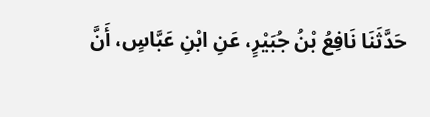حَدَّثَنَا نَافِعُ بْنُ جُبَيْرٍ، عَنِ ابْنِ عَبَّاسٍ، أَنَّ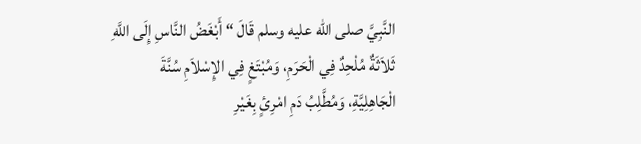النَّبِيَّ صلى الله عليه وسلم قَالَ “ أَبْغَضُ النَّاسِ إِلَى اللَّهِ ثَلاَثَةٌ مُلْحِدٌ فِي الْحَرَمِ، وَمُبْتَغٍ فِي الإِسْلاَمِ سُنَّةَ الْجَاهِلِيَّةِ، وَمُطَّلِبُ دَمِ امْرِئٍ بِغَيْرِ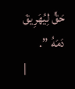حَقٍّ لِيُهَرِيقَ دَمَهُ ”.
|